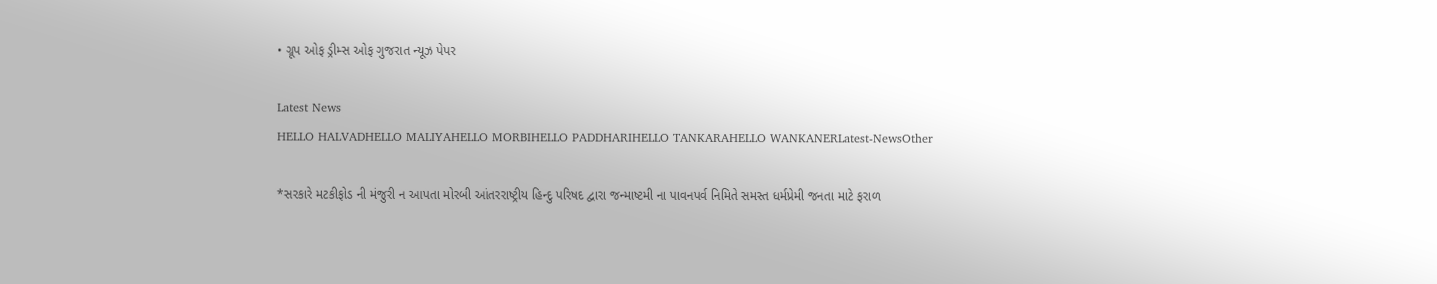• ગ્રૂપ ઓફ ડ્રીમ્સ ઓફ ગુજરાત ન્યૂઝ પેપર

Latest News
HELLO HALVADHELLO MALIYAHELLO MORBIHELLO PADDHARIHELLO TANKARAHELLO WANKANERLatest-NewsOther

*સરકારે મટકીફોડ ની મંજુરી ન આપતા મોરબી આંતરરાષ્ટ્રીય હિન્દુ પરિષદ દ્વારા જન્માષ્ટમી ના પાવનપર્વ નિમિતે સમસ્ત ધર્મપ્રેમી જનતા માટે ફરાળ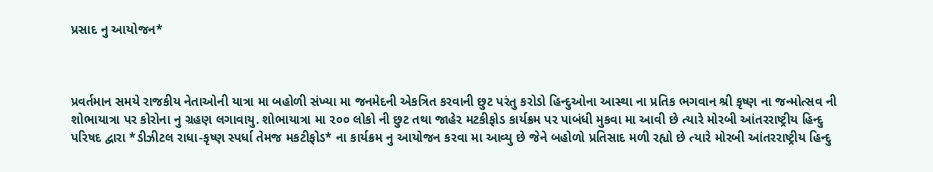પ્રસાદ નુ આયોજન*



પ્રવર્તમાન સમયે રાજકીય નેતાઓની યાત્રા મા બહોળી સંખ્યા મા જનમેદની એકત્રિત કરવાની છુટ પરંતુ કરોડો હિન્દુઓના આસ્થા ના પ્રતિક ભગવાન શ્રી કૃષ્ણ ના જન્મોત્સવ ની શોભાયાત્રા પર કોરોના નુ ગ્રહણ લગાવાયુ. શોભાયાત્રા મા ૨૦૦ લોકો ની છુટ તથા જાહેર મટકીફોડ કાર્યક્રમ પર પાબંધી મુકવા મા આવી છે ત્યારે મોરબી આંતરરાષ્ટ્રીય હિન્દુ પરિષદ દ્વારા *ડીઝીટલ રાધા-કૃષ્ણ સ્પર્ધા તેમજ મકટીફોડ* ના કાર્યક્રમ નુ આયોજન કરવા મા આવ્યુ છે જેને બહોળો પ્રતિસાદ મળી રહ્યો છે ત્યારે મોરબી આંતરરાષ્ટ્રીય હિન્દુ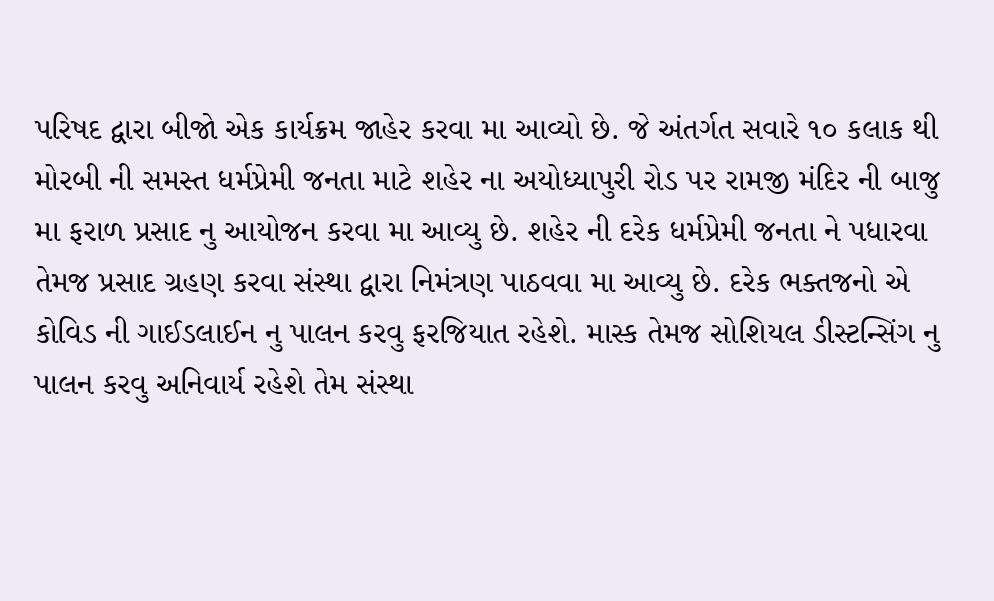પરિષદ દ્વારા બીજો એક કાર્યક્રમ જાહેર કરવા મા આવ્યો છે. જે અંતર્ગત સવારે ૧૦ કલાક થી મોરબી ની સમસ્ત ધર્મપ્રેમી જનતા માટે શહેર ના અયોધ્યાપુરી રોડ પર રામજી મંદિર ની બાજુ મા ફરાળ પ્રસાદ નુ આયોજન કરવા મા આવ્યુ છે. શહેર ની દરેક ધર્મપ્રેમી જનતા ને પધારવા તેમજ પ્રસાદ ગ્રહણ કરવા સંસ્થા દ્વારા નિમંત્રણ પાઠવવા મા આવ્યુ છે. દરેક ભક્તજનો એ કોવિડ ની ગાઈડલાઈન નુ પાલન કરવુ ફરજિયાત રહેશે. માસ્ક તેમજ સોશિયલ ડીસ્ટન્સિંગ નુ પાલન કરવુ અનિવાર્ય રહેશે તેમ સંસ્થા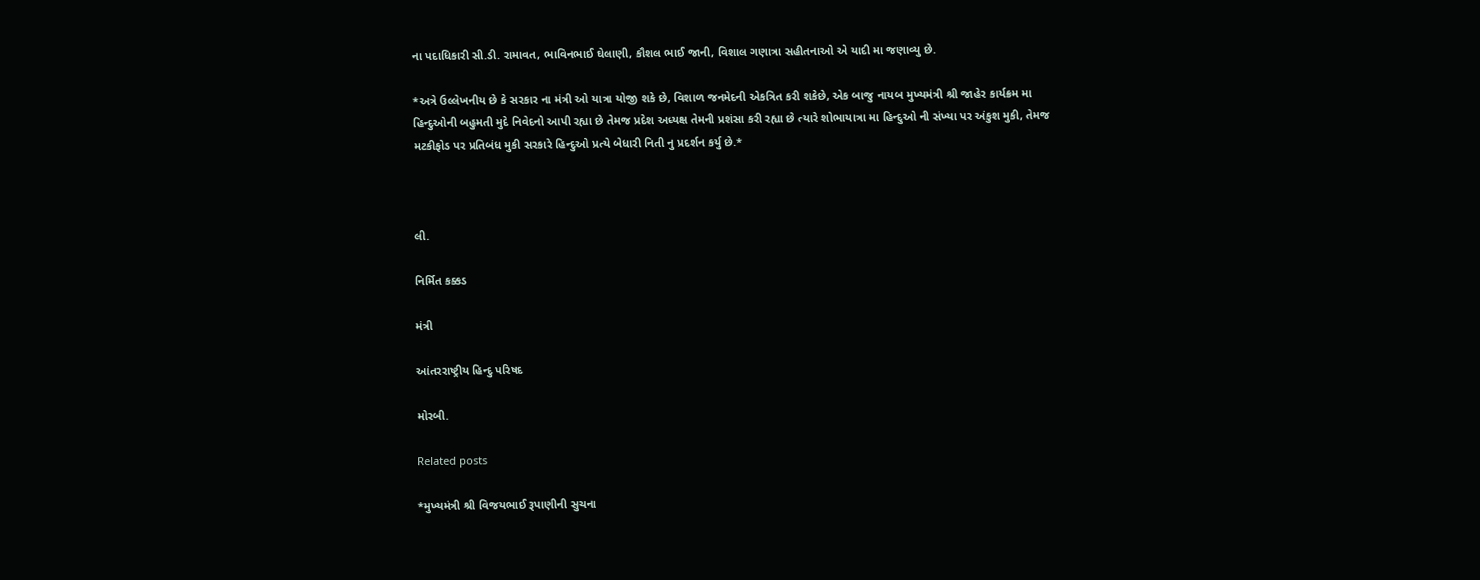ના પદાધિકારી સી.ડી. રામાવત, ભાવિનભાઈ ઘેલાણી, કૌશલ ભાઈ જાની, વિશાલ ગણાત્રા સહીતનાઓ એ યાદી મા જણાવ્યુ છે.

*અત્રે ઉલ્લેખનીય છે કે સરકાર ના મંત્રી ઓ યાત્રા યોજી શકે છે, વિશાળ જનમેદની એકત્રિત કરી શકેછે, એક બાજુ નાયબ મુખ્યમંત્રી શ્રી જાહેર કાર્યક્રમ મા હિન્દુઓની બહુમતી મુદે નિવેદનો આપી રહ્યા છે તેમજ પ્રદેશ અધ્યક્ષ તેમની પ્રશંસા કરી રહ્યા છે ત્યારે શોભાયાત્રા મા હિન્દુઓ ની સંખ્યા પર અંકુશ મુકી, તેમજ મટકીફોડ પર પ્રતિબંધ મુકી સરકારે હિન્દુઓ પ્રત્યે બેધારી નિતી નુ પ્રદર્શન કર્યુ છે.*



લી.

નિર્મિત કક્કડ

મંત્રી

આંતરરાષ્ટ્રીય હિન્દુ પરિષદ

મોરબી.

Related posts

*મુખ્યમંત્રી શ્રી વિજયભાઈ રૂપાણીની સુચના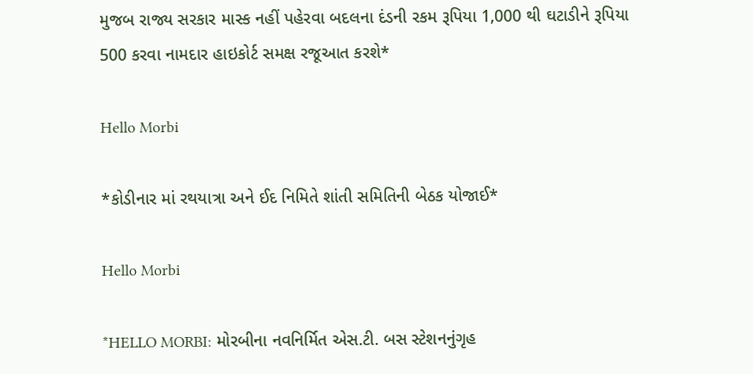મુજબ રાજ્ય સરકાર માસ્ક નહીં પહેરવા બદલના દંડની રકમ રૂપિયા 1,000 થી ઘટાડીને રૂપિયા 500 કરવા નામદાર હાઇકોર્ટ સમક્ષ રજૂઆત કરશે*

Hello Morbi

*કોડીનાર માં રથયાત્રા અને ઈદ નિમિતે શાંતી સમિતિની બેઠક યોજાઈ*

Hello Morbi

*HELLO MORBI: મોરબીના નવનિર્મિત એસ.ટી. બસ સ્ટેશનનુંગૃહ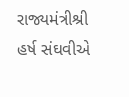રાજ્યમંત્રીશ્રી હર્ષ સંઘવીએ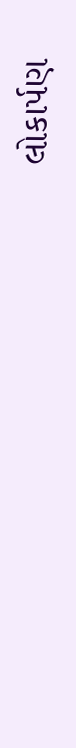લોકાર્પણ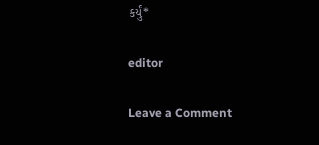કર્યું*

editor

Leave a Comment